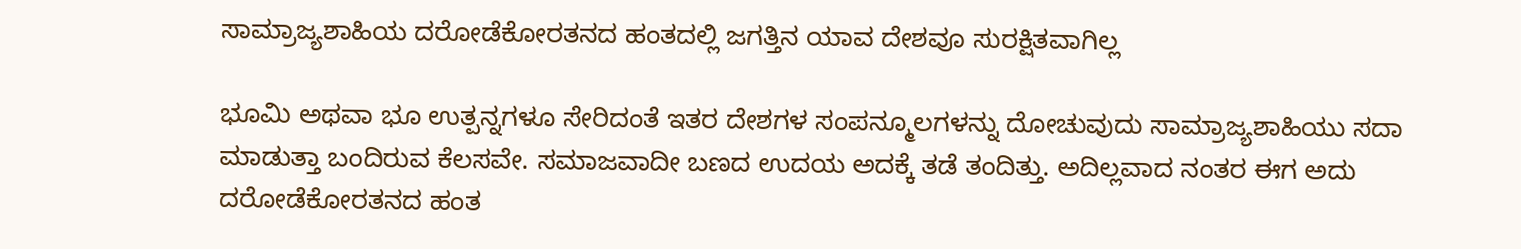ಸಾಮ್ರಾಜ್ಯಶಾಹಿಯ ದರೋಡೆಕೋರತನದ ಹಂತದಲ್ಲಿ ಜಗತ್ತಿನ ಯಾವ ದೇಶವೂ ಸುರಕ್ಷಿತವಾಗಿಲ್ಲ

ಭೂಮಿ ಅಥವಾ ಭೂ ಉತ್ಪನ್ನಗಳೂ ಸೇರಿದಂತೆ ಇತರ ದೇಶಗಳ ಸಂಪನ್ಮೂಲಗಳನ್ನು ದೋಚುವುದು ಸಾಮ್ರಾಜ್ಯಶಾಹಿಯು ಸದಾ ಮಾಡುತ್ತಾ ಬಂದಿರುವ ಕೆಲಸವೇ. ಸಮಾಜವಾದೀ ಬಣದ ಉದಯ ಅದಕ್ಕೆ ತಡೆ ತಂದಿತ್ತು. ಅದಿಲ್ಲವಾದ ನಂತರ ಈಗ ಅದು ದರೋಡೆಕೋರತನದ ಹಂತ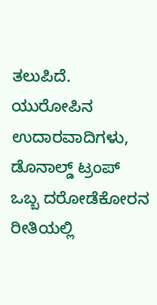ತಲುಪಿದೆ. ಯುರೋಪಿನ ಉದಾರವಾದಿಗಳು, ಡೊನಾಲ್ಡ್ ಟ್ರಂಪ್ ಒಬ್ಬ ದರೋಡೆಕೋರನ ರೀತಿಯಲ್ಲಿ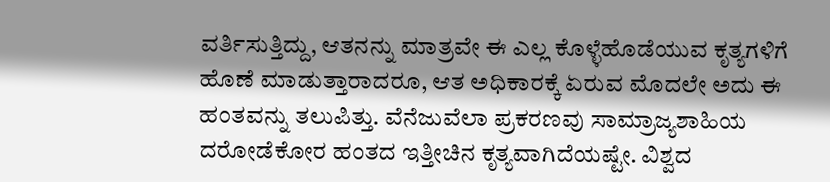ವರ್ತಿಸುತ್ತಿದ್ದು, ಆತನನ್ನು ಮಾತ್ರವೇ ಈ ಎಲ್ಲ ಕೊಳ್ಳೆಹೊಡೆಯುವ ಕೃತ್ಯಗಳಿಗೆ ಹೊಣೆ ಮಾಡುತ್ತಾರಾದರೂ, ಆತ ಅಧಿಕಾರಕ್ಕೆ ಏರುವ ಮೊದಲೇ ಅದು ಈ ಹಂತವನ್ನು ತಲುಪಿತ್ತು. ವೆನೆಜುವೆಲಾ ಪ್ರಕರಣವು ಸಾಮ್ರಾಜ್ಯಶಾಹಿಯ ದರೋಡೆಕೋರ ಹಂತದ ಇತ್ತೀಚಿನ ಕೃತ್ಯವಾಗಿದೆಯಷ್ಟೇ. ವಿಶ್ವದ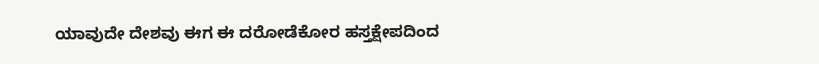ಯಾವುದೇ ದೇಶವು ಈಗ ಈ ದರೋಡೆಕೋರ ಹಸ್ತಕ್ಷೇಪದಿಂದ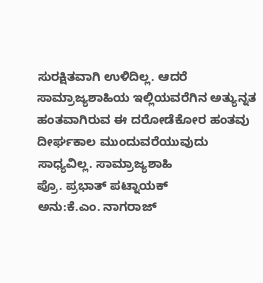ಸುರಕ್ಷಿತವಾಗಿ ಉಳಿದಿಲ್ಲ. ಆದರೆ ಸಾಮ್ರಾಜ್ಯಶಾಹಿಯ ಇಲ್ಲಿಯವರೆಗಿನ ಅತ್ಯುನ್ನತ ಹಂತವಾಗಿರುವ ಈ ದರೋಡೆಕೋರ ಹಂತವು ದೀರ್ಘಕಾಲ ಮುಂದುವರೆಯುವುದು ಸಾಧ್ಯವಿಲ್ಲ. ಸಾಮ್ರಾಜ್ಯಶಾಹಿ
ಪ್ರೊ. ಪ್ರಭಾತ್ ಪಟ್ನಾಯಕ್
ಅನು:ಕೆ.ಎಂ. ನಾಗರಾಜ್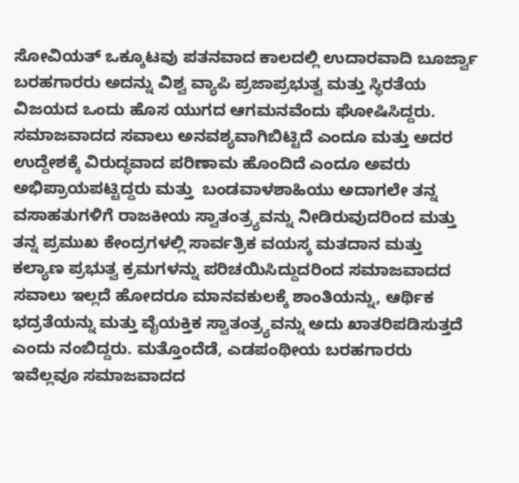ಸೋವಿಯತ್ ಒಕ್ಕೂಟವು ಪತನವಾದ ಕಾಲದಲ್ಲಿ ಉದಾರವಾದಿ ಬೂರ್ಜ್ವಾ ಬರಹಗಾರರು ಅದನ್ನು ವಿಶ್ವ ವ್ಯಾಪಿ ಪ್ರಜಾಪ್ರಭುತ್ವ ಮತ್ತು ಸ್ಥಿರತೆಯ ವಿಜಯದ ಒಂದು ಹೊಸ ಯುಗದ ಆಗಮನವೆಂದು ಘೋಷಿಸಿದ್ದರು. ಸಮಾಜವಾದದ ಸವಾಲು ಅನವಶ್ಯವಾಗಿಬಿಟ್ಟಿದೆ ಎಂದೂ ಮತ್ತು ಅದರ ಉದ್ದೇಶಕ್ಕೆ ವಿರುದ್ಧವಾದ ಪರಿಣಾಮ ಹೊಂದಿದೆ ಎಂದೂ ಅವರು ಅಭಿಪ್ರಾಯಪಟ್ಟಿದ್ದರು ಮತ್ತು  ಬಂಡವಾಳಶಾಹಿಯು ಅದಾಗಲೇ ತನ್ನ ವಸಾಹತುಗಳಿಗೆ ರಾಜಕೀಯ ಸ್ವಾತಂತ್ರ‍್ಯವನ್ನು ನೀಡಿರುವುದರಿಂದ ಮತ್ತು ತನ್ನ ಪ್ರಮುಖ ಕೇಂದ್ರಗಳಲ್ಲಿ ಸಾರ್ವತ್ರಿಕ ವಯಸ್ಕ ಮತದಾನ ಮತ್ತು ಕಲ್ಯಾಣ ಪ್ರಭುತ್ವ ಕ್ರಮಗಳನ್ನು ಪರಿಚಯಿಸಿದ್ದುದರಿಂದ ಸಮಾಜವಾದದ ಸವಾಲು ಇಲ್ಲದೆ ಹೋದರೂ ಮಾನವಕುಲಕ್ಕೆ ಶಾಂತಿಯನ್ನು, ಆರ್ಥಿಕ ಭದ್ರತೆಯನ್ನು ಮತ್ತು ವೈಯಕ್ತಿಕ ಸ್ವಾತಂತ್ರ‍್ಯವನ್ನು ಅದು ಖಾತರಿಪಡಿಸುತ್ತದೆ ಎಂದು ನಂಬಿದ್ದರು. ಮತ್ತೊಂದೆಡೆ, ಎಡಪಂಥೀಯ ಬರಹಗಾರರು ಇವೆಲ್ಲವೂ ಸಮಾಜವಾದದ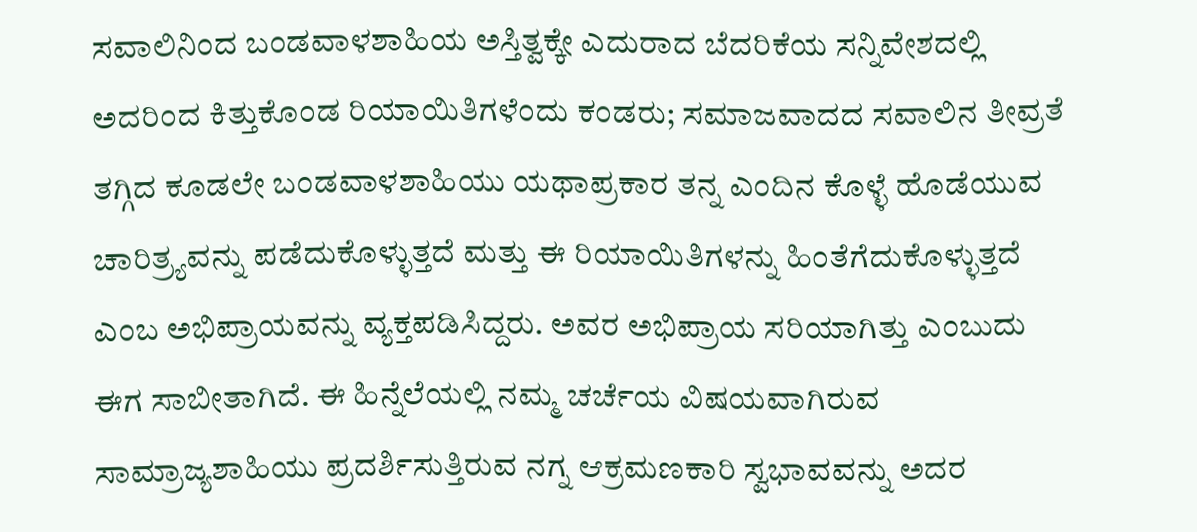ಸವಾಲಿನಿಂದ ಬಂಡವಾಳಶಾಹಿಯ ಅಸ್ತಿತ್ವಕ್ಕೇ ಎದುರಾದ ಬೆದರಿಕೆಯ ಸನ್ನಿವೇಶದಲ್ಲಿ ಅದರಿಂದ ಕಿತ್ತುಕೊಂಡ ರಿಯಾಯಿತಿಗಳೆಂದು ಕಂಡರು; ಸಮಾಜವಾದದ ಸವಾಲಿನ ತೀವ್ರತೆ ತಗ್ಗಿದ ಕೂಡಲೇ ಬಂಡವಾಳಶಾಹಿಯು ಯಥಾಪ್ರಕಾರ ತನ್ನ ಎಂದಿನ ಕೊಳ್ಳೆ ಹೊಡೆಯುವ ಚಾರಿತ್ರ್ಯವನ್ನು ಪಡೆದುಕೊಳ್ಳುತ್ತದೆ ಮತ್ತು ಈ ರಿಯಾಯಿತಿಗಳನ್ನು ಹಿಂತೆಗೆದುಕೊಳ್ಳುತ್ತದೆ ಎಂಬ ಅಭಿಪ್ರಾಯವನ್ನು ವ್ಯಕ್ತಪಡಿಸಿದ್ದರು. ಅವರ ಅಭಿಪ್ರಾಯ ಸರಿಯಾಗಿತ್ತು ಎಂಬುದು ಈಗ ಸಾಬೀತಾಗಿದೆ. ಈ ಹಿನ್ನೆಲೆಯಲ್ಲಿ ನಮ್ಮ ಚರ್ಚೆಯ ವಿಷಯವಾಗಿರುವ ಸಾಮ್ರಾಜ್ಯಶಾಹಿಯು ಪ್ರದರ್ಶಿಸುತ್ತಿರುವ ನಗ್ನ ಆಕ್ರಮಣಕಾರಿ ಸ್ವಭಾವವನ್ನು ಅದರ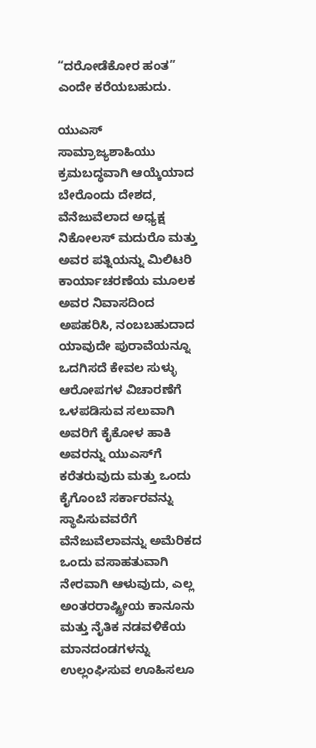“ದರೋಡೆಕೋರ ಹಂತ” ಎಂದೇ ಕರೆಯಬಹುದು.

ಯುಎಸ್ ಸಾಮ್ರಾಜ್ಯಶಾಹಿಯು  ಕ್ರಮಬದ್ಧವಾಗಿ ಆಯ್ಕೆಯಾದ ಬೇರೊಂದು ದೇಶದ,  ವೆನೆಜುವೆಲಾದ ಅಧ್ಯಕ್ಷ ನಿಕೋಲಸ್ ಮದುರೊ ಮತ್ತು ಅವರ ಪತ್ನಿಯನ್ನು ಮಿಲಿಟರಿ ಕಾರ್ಯಾಚರಣೆಯ ಮೂಲಕ ಅವರ ನಿವಾಸದಿಂದ ಅಪಹರಿಸಿ, ನಂಬಬಹುದಾದ ಯಾವುದೇ ಪುರಾವೆಯನ್ನೂ ಒದಗಿಸದೆ ಕೇವಲ ಸುಳ್ಳು ಆರೋಪಗಳ ವಿಚಾರಣೆಗೆ ಒಳಪಡಿಸುವ ಸಲುವಾಗಿ ಅವರಿಗೆ ಕೈಕೋಳ ಹಾಕಿ ಅವರನ್ನು ಯುಎಸ್‌ಗೆ ಕರೆತರುವುದು ಮತ್ತು ಒಂದು ಕೈಗೊಂಬೆ ಸರ್ಕಾರವನ್ನು ಸ್ಥಾಪಿಸುವವರೆಗೆ ವೆನೆಜುವೆಲಾವನ್ನು ಅಮೆರಿಕದ ಒಂದು ವಸಾಹತುವಾಗಿ ನೇರವಾಗಿ ಆಳುವುದು, ಎಲ್ಲ ಅಂತರರಾಷ್ಟ್ರೀಯ ಕಾನೂನು ಮತ್ತು ನೈತಿಕ ನಡವಳಿಕೆಯ ಮಾನದಂಡಗಳನ್ನು ಉಲ್ಲಂಘಿಸುವ ಊಹಿಸಲೂ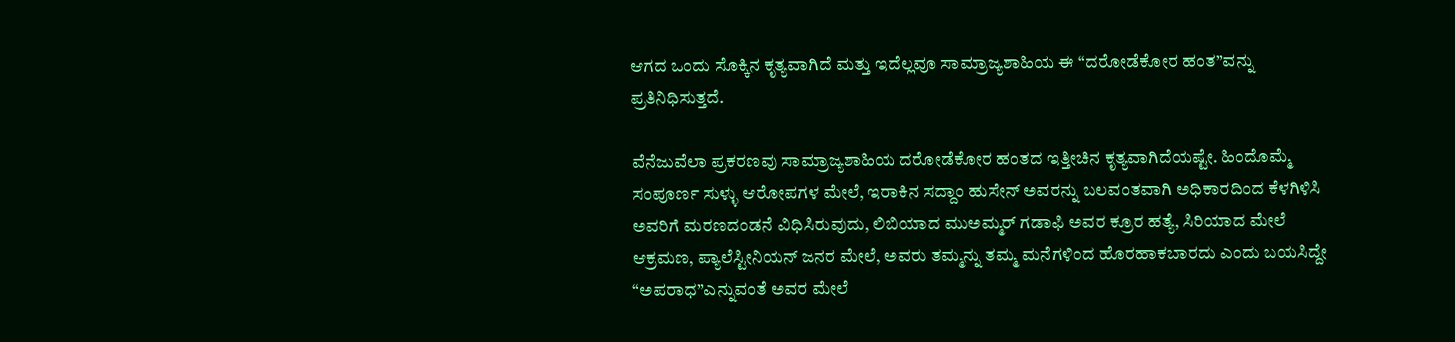ಆಗದ ಒಂದು ಸೊಕ್ಕಿನ ಕೃತ್ಯವಾಗಿದೆ ಮತ್ತು ಇದೆಲ್ಲವೂ ಸಾಮ್ರಾಜ್ಯಶಾಹಿಯ ಈ “ದರೋಡೆಕೋರ ಹಂತ”ವನ್ನು ಪ್ರತಿನಿಧಿಸುತ್ತದೆ.

ವೆನೆಜುವೆಲಾ ಪ್ರಕರಣವು ಸಾಮ್ರಾಜ್ಯಶಾಹಿಯ ದರೋಡೆಕೋರ ಹಂತದ ಇತ್ತೀಚಿನ ಕೃತ್ಯವಾಗಿದೆಯಷ್ಟೇ. ಹಿಂದೊಮ್ಮೆ ಸಂಪೂರ್ಣ ಸುಳ್ಳು ಆರೋಪಗಳ ಮೇಲೆ, ಇರಾಕಿನ ಸದ್ದಾಂ ಹುಸೇನ್ ಅವರನ್ನು ಬಲವಂತವಾಗಿ ಅಧಿಕಾರದಿಂದ ಕೆಳಗಿಳಿಸಿ ಅವರಿಗೆ ಮರಣದಂಡನೆ ವಿಧಿಸಿರುವುದು, ಲಿಬಿಯಾದ ಮುಅಮ್ಮರ್ ಗಡಾಫಿ ಅವರ ಕ್ರೂರ ಹತ್ಯೆ, ಸಿರಿಯಾದ ಮೇಲೆ ಆಕ್ರಮಣ, ಪ್ಯಾಲೆಸ್ಟೀನಿಯನ್ ಜನರ ಮೇಲೆ, ಅವರು ತಮ್ಮನ್ನು ತಮ್ಮ ಮನೆಗಳಿಂದ ಹೊರಹಾಕಬಾರದು ಎಂದು ಬಯಸಿದ್ದೇ “ಅಪರಾಧ”ಎನ್ನುವಂತೆ ಅವರ ಮೇಲೆ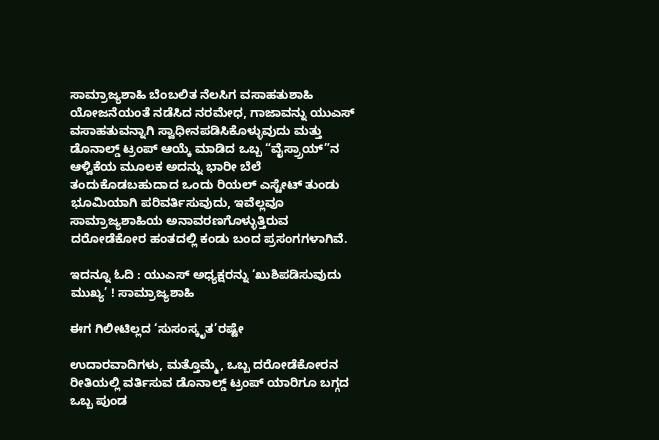ಸಾಮ್ರಾಜ್ಯಶಾಹಿ ಬೆಂಬಲಿತ ನೆಲಸಿಗ ವಸಾಹತುಶಾಹಿ ಯೋಜನೆಯಂತೆ ನಡೆಸಿದ ನರಮೇಧ, ಗಾಜಾವನ್ನು ಯುಎಸ್ ವಸಾಹತುವನ್ನಾಗಿ ಸ್ವಾಧೀನಪಡಿಸಿಕೊಳ್ಳುವುದು ಮತ್ತು ಡೊನಾಲ್ಡ್ ಟ್ರಂಪ್ ಆಯ್ಕೆ ಮಾಡಿದ ಒಬ್ಬ “ವೈಸ್ರ‍್ರಾಯ್”ನ ಆಳ್ವಿಕೆಯ ಮೂಲಕ ಅದನ್ನು ಭಾರೀ ಬೆಲೆ ತಂದುಕೊಡಬಹುದಾದ ಒಂದು ರಿಯಲ್ ಎಸ್ಟೇಟ್ ತುಂಡು ಭೂಮಿಯಾಗಿ ಪರಿವರ್ತಿಸುವುದು, ಇವೆಲ್ಲವೂ ಸಾಮ್ರಾಜ್ಯಶಾಹಿಯ ಅನಾವರಣಗೊಳ್ಳುತ್ತಿರುವ ದರೋಡೆಕೋರ ಹಂತದಲ್ಲಿ ಕಂಡು ಬಂದ ಪ್ರಸಂಗಗಳಾಗಿವೆ.

ಇದನ್ನೂ ಓದಿ : ಯುಎಸ್‍ ಅಧ್ಯಕ್ಷರನ್ನು ‘ಖುಶಿಪಡಿಸುವುದು ಮುಖ್ಯ’ ! ಸಾಮ್ರಾಜ್ಯಶಾಹಿ

ಈಗ ಗಿಲೀಟಿಲ್ಲದ ‘ಸುಸಂಸ್ಕೃತ’ರಷ್ಟೇ

ಉದಾರವಾದಿಗಳು, ಮತ್ತೊಮ್ಮೆ, ಒಬ್ಬ ದರೋಡೆಕೋರನ ರೀತಿಯಲ್ಲಿ ವರ್ತಿಸುವ ಡೊನಾಲ್ಡ್ ಟ್ರಂಪ್ ಯಾರಿಗೂ ಬಗ್ಗದ ಒಬ್ಬ ಪುಂಡ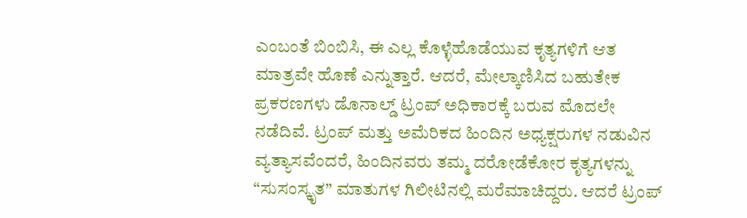ಎಂಬಂತೆ ಬಿಂಬಿಸಿ, ಈ ಎಲ್ಲ ಕೊಳ್ಳೆಹೊಡೆಯುವ ಕೃತ್ಯಗಳಿಗೆ ಆತ ಮಾತ್ರವೇ ಹೊಣೆ ಎನ್ನುತ್ತಾರೆ. ಆದರೆ, ಮೇಲ್ಕಾಣಿಸಿದ ಬಹುತೇಕ ಪ್ರಕರಣಗಳು ಡೊನಾಲ್ಡ್ ಟ್ರಂಪ್ ಅಧಿಕಾರಕ್ಕೆ ಬರುವ ಮೊದಲೇ ನಡೆದಿವೆ. ಟ್ರಂಪ್ ಮತ್ತು ಅಮೆರಿಕದ ಹಿಂದಿನ ಅಧ್ಯಕ್ಷರುಗಳ ನಡುವಿನ ವ್ಯತ್ಯಾಸವೆಂದರೆ, ಹಿಂದಿನವರು ತಮ್ಮ ದರೋಡೆಕೋರ ಕೃತ್ಯಗಳನ್ನು “ಸುಸಂಸ್ಕೃತ” ಮಾತುಗಳ ಗಿಲೀಟಿನಲ್ಲಿ ಮರೆಮಾಚಿದ್ದರು. ಆದರೆ ಟ್ರಂಪ್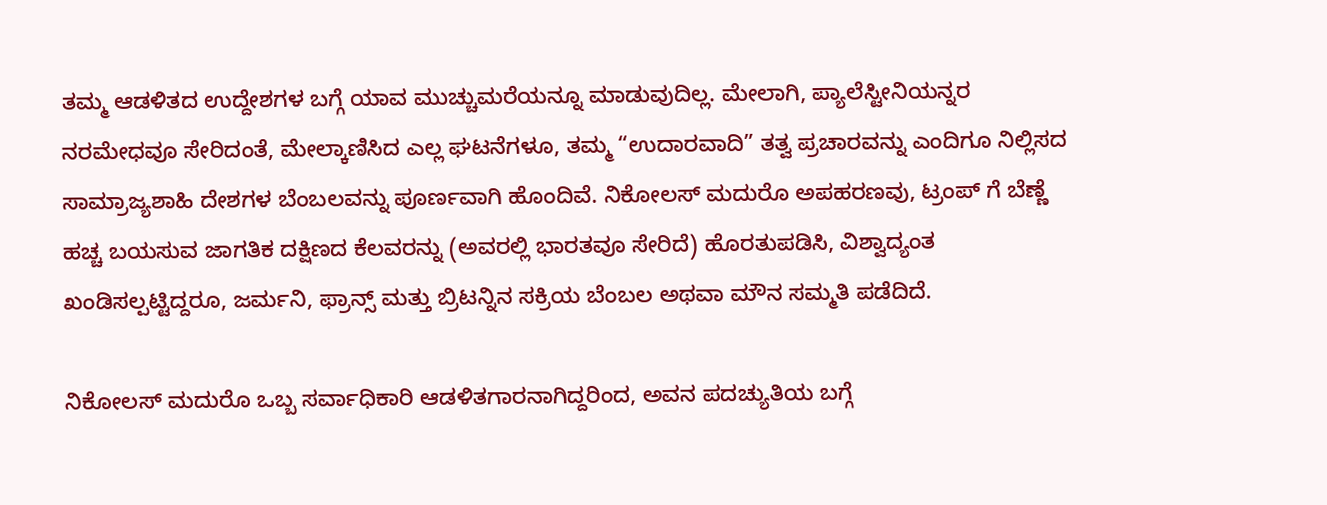ತಮ್ಮ ಆಡಳಿತದ ಉದ್ದೇಶಗಳ ಬಗ್ಗೆ ಯಾವ ಮುಚ್ಚುಮರೆಯನ್ನೂ ಮಾಡುವುದಿಲ್ಲ. ಮೇಲಾಗಿ, ಪ್ಯಾಲೆಸ್ಟೀನಿಯನ್ನರ ನರಮೇಧವೂ ಸೇರಿದಂತೆ, ಮೇಲ್ಕಾಣಿಸಿದ ಎಲ್ಲ ಘಟನೆಗಳೂ, ತಮ್ಮ “ಉದಾರವಾದಿ” ತತ್ವ ಪ್ರಚಾರವನ್ನು ಎಂದಿಗೂ ನಿಲ್ಲಿಸದ ಸಾಮ್ರಾಜ್ಯಶಾಹಿ ದೇಶಗಳ ಬೆಂಬಲವನ್ನು ಪೂರ್ಣವಾಗಿ ಹೊಂದಿವೆ. ನಿಕೋಲಸ್ ಮದುರೊ ಅಪಹರಣವು, ಟ್ರಂಪ್ ಗೆ ಬೆಣ್ಣೆ ಹಚ್ಚ ಬಯಸುವ ಜಾಗತಿಕ ದಕ್ಷಿಣದ ಕೆಲವರನ್ನು (ಅವರಲ್ಲಿ ಭಾರತವೂ ಸೇರಿದೆ) ಹೊರತುಪಡಿಸಿ, ವಿಶ್ವಾದ್ಯಂತ ಖಂಡಿಸಲ್ಪಟ್ಟಿದ್ದರೂ, ಜರ್ಮನಿ, ಫ್ರಾನ್ಸ್ ಮತ್ತು ಬ್ರಿಟನ್ನಿನ ಸಕ್ರಿಯ ಬೆಂಬಲ ಅಥವಾ ಮೌನ ಸಮ್ಮತಿ ಪಡೆದಿದೆ.

ನಿಕೋಲಸ್ ಮದುರೊ ಒಬ್ಬ ಸರ್ವಾಧಿಕಾರಿ ಆಡಳಿತಗಾರನಾಗಿದ್ದರಿಂದ, ಅವನ ಪದಚ್ಯುತಿಯ ಬಗ್ಗೆ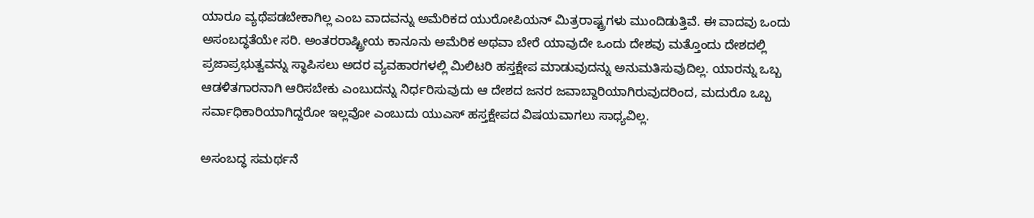ಯಾರೂ ವ್ಯಥೆಪಡಬೇಕಾಗಿಲ್ಲ ಎಂಬ ವಾದವನ್ನು ಅಮೆರಿಕದ ಯುರೋಪಿಯನ್ ಮಿತ್ರರಾಷ್ಟ್ರಗಳು ಮುಂದಿಡುತ್ತಿವೆ. ಈ ವಾದವು ಒಂದು ಅಸಂಬದ್ಧತೆಯೇ ಸರಿ. ಅಂತರರಾಷ್ಟ್ರೀಯ ಕಾನೂನು ಅಮೆರಿಕ ಅಥವಾ ಬೇರೆ ಯಾವುದೇ ಒಂದು ದೇಶವು ಮತ್ತೊಂದು ದೇಶದಲ್ಲಿ ಪ್ರಜಾಪ್ರಭುತ್ವವನ್ನು ಸ್ಥಾಪಿಸಲು ಅದರ ವ್ಯವಹಾರಗಳಲ್ಲಿ ಮಿಲಿಟರಿ ಹಸ್ತಕ್ಷೇಪ ಮಾಡುವುದನ್ನು ಅನುಮತಿಸುವುದಿಲ್ಲ. ಯಾರನ್ನು ಒಬ್ಬ ಆಡಳಿತಗಾರನಾಗಿ ಆರಿಸಬೇಕು ಎಂಬುದನ್ನು ನಿರ್ಧರಿಸುವುದು ಆ ದೇಶದ ಜನರ ಜವಾಬ್ದಾರಿಯಾಗಿರುವುದರಿಂದ, ಮದುರೊ ಒಬ್ಬ ಸರ್ವಾಧಿಕಾರಿಯಾಗಿದ್ದರೋ ಇಲ್ಲವೋ ಎಂಬುದು ಯುಎಸ್ ಹಸ್ತಕ್ಷೇಪದ ವಿಷಯವಾಗಲು ಸಾಧ್ಯವಿಲ್ಲ.

ಅಸಂಬದ್ಧ ಸಮರ್ಥನೆ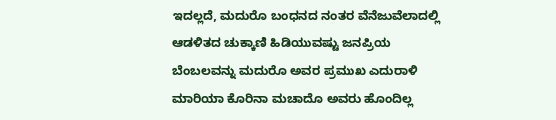ಇದಲ್ಲದೆ, ಮದುರೊ ಬಂಧನದ ನಂತರ ವೆನೆಜುವೆಲಾದಲ್ಲಿ ಆಡಳಿತದ ಚುಕ್ಕಾಣಿ ಹಿಡಿಯುವಷ್ಟು ಜನಪ್ರಿಯ ಬೆಂಬಲವನ್ನು ಮದುರೊ ಅವರ ಪ್ರಮುಖ ಎದುರಾಳಿ ಮಾರಿಯಾ ಕೊರಿನಾ ಮಚಾದೊ ಅವರು ಹೊಂದಿಲ್ಲ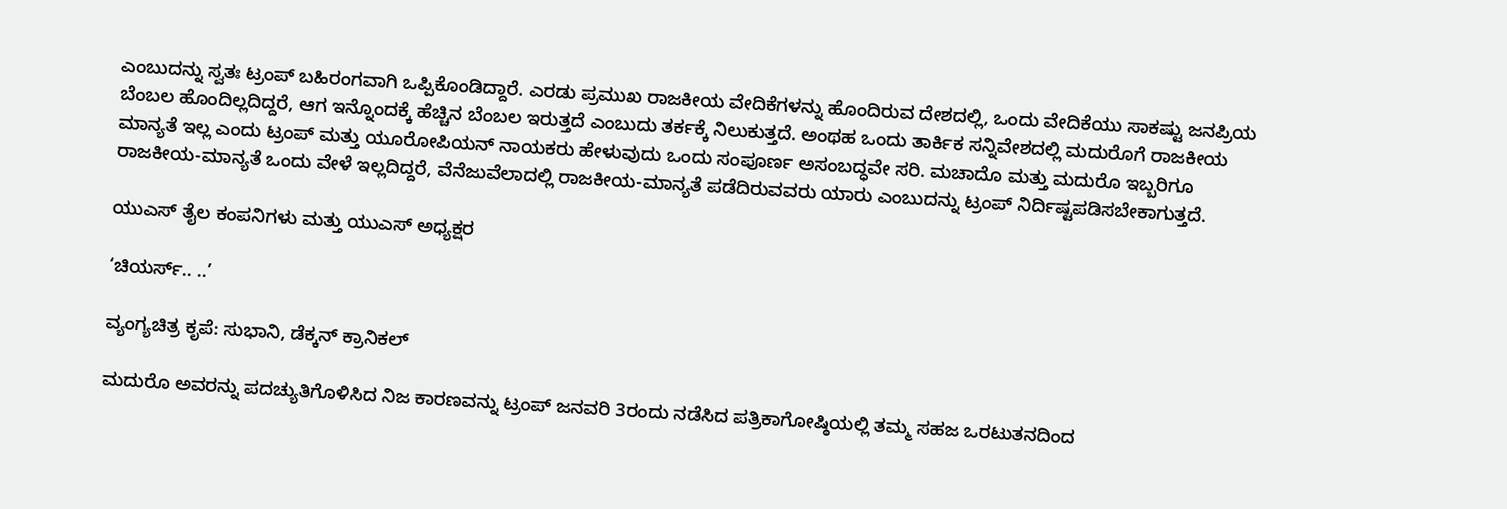ಎಂಬುದನ್ನು ಸ್ವತಃ ಟ್ರಂಪ್ ಬಹಿರಂಗವಾಗಿ ಒಪ್ಪಿಕೊಂಡಿದ್ದಾರೆ. ಎರಡು ಪ್ರಮುಖ ರಾಜಕೀಯ ವೇದಿಕೆಗಳನ್ನು ಹೊಂದಿರುವ ದೇಶದಲ್ಲಿ, ಒಂದು ವೇದಿಕೆಯು ಸಾಕಷ್ಟು ಜನಪ್ರಿಯ ಬೆಂಬಲ ಹೊಂದಿಲ್ಲದಿದ್ದರೆ, ಆಗ ಇನ್ನೊಂದಕ್ಕೆ ಹೆಚ್ಚಿನ ಬೆಂಬಲ ಇರುತ್ತದೆ ಎಂಬುದು ತರ್ಕಕ್ಕೆ ನಿಲುಕುತ್ತದೆ. ಅಂಥಹ ಒಂದು ತಾರ್ಕಿಕ ಸನ್ನಿವೇಶದಲ್ಲಿ ಮದುರೊಗೆ ರಾಜಕೀಯ ಮಾನ್ಯತೆ ಇಲ್ಲ ಎಂದು ಟ್ರಂಪ್ ಮತ್ತು ಯೂರೋಪಿಯನ್ ನಾಯಕರು ಹೇಳುವುದು ಒಂದು ಸಂಪೂರ್ಣ ಅಸಂಬದ್ಧವೇ ಸರಿ. ಮಚಾದೊ ಮತ್ತು ಮದುರೊ ಇಬ್ಬರಿಗೂ ರಾಜಕೀಯ-ಮಾನ್ಯತೆ ಒಂದು ವೇಳೆ ಇಲ್ಲದಿದ್ದರೆ, ವೆನೆಜುವೆಲಾದಲ್ಲಿ ರಾಜಕೀಯ-ಮಾನ್ಯತೆ ಪಡೆದಿರುವವರು ಯಾರು ಎಂಬುದನ್ನು ಟ್ರಂಪ್ ನಿರ್ದಿಷ್ಟಪಡಿಸಬೇಕಾಗುತ್ತದೆ.

ಯುಎಸ್ ತೈಲ ಕಂಪನಿಗಳು ಮತ್ತು ಯುಎಸ್ ಅಧ್ಯಕ್ಷರ

‘ಚಿಯರ್ಸ್.. ..’

ವ್ಯಂಗ್ಯಚಿತ್ರ ಕೃಪೆ: ಸುಭಾನಿ, ಡೆಕ್ಕನ್ ಕ್ರಾನಿಕಲ್

ಮದುರೊ ಅವರನ್ನು ಪದಚ್ಯುತಿಗೊಳಿಸಿದ ನಿಜ ಕಾರಣವನ್ನು ಟ್ರಂಪ್ ಜನವರಿ 3ರಂದು ನಡೆಸಿದ ಪತ್ರಿಕಾಗೋಷ್ಠಿಯಲ್ಲಿ ತಮ್ಮ ಸಹಜ ಒರಟುತನದಿಂದ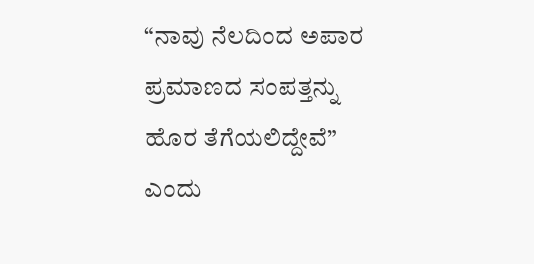“ನಾವು ನೆಲದಿಂದ ಅಪಾರ ಪ್ರಮಾಣದ ಸಂಪತ್ತನ್ನು ಹೊರ ತೆಗೆಯಲಿದ್ದೇವೆ” ಎಂದು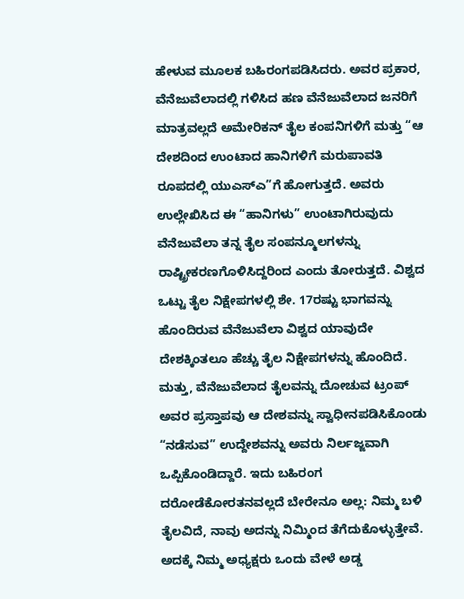ಹೇಳುವ ಮೂಲಕ ಬಹಿರಂಗಪಡಿಸಿದರು. ಅವರ ಪ್ರಕಾರ, ವೆನೆಜುವೆಲಾದಲ್ಲಿ ಗಳಿಸಿದ ಹಣ ವೆನೆಜುವೆಲಾದ ಜನರಿಗೆ ಮಾತ್ರವಲ್ಲದೆ ಅಮೇರಿಕನ್ ತೈಲ ಕಂಪನಿಗಳಿಗೆ ಮತ್ತು “ಆ ದೇಶದಿಂದ ಉಂಟಾದ ಹಾನಿಗಳಿಗೆ ಮರುಪಾವತಿ ರೂಪದಲ್ಲಿ ಯುಎಸ್‌ಎ”ಗೆ ಹೋಗುತ್ತದೆ. ಅವರು ಉಲ್ಲೇಖಿಸಿದ ಈ “ಹಾನಿಗಳು” ಉಂಟಾಗಿರುವುದು ವೆನೆಜುವೆಲಾ ತನ್ನ ತೈಲ ಸಂಪನ್ಮೂಲಗಳನ್ನು ರಾಷ್ಟ್ರೀಕರಣಗೊಳಿಸಿದ್ದರಿಂದ ಎಂದು ತೋರುತ್ತದೆ. ವಿಶ್ವದ ಒಟ್ಟು ತೈಲ ನಿಕ್ಷೇಪಗಳಲ್ಲಿ ಶೇ. 17ರಷ್ಟು ಭಾಗವನ್ನು ಹೊಂದಿರುವ ವೆನೆಜುವೆಲಾ ವಿಶ್ವದ ಯಾವುದೇ ದೇಶಕ್ಕಿಂತಲೂ ಹೆಚ್ಚು ತೈಲ ನಿಕ್ಷೇಪಗಳನ್ನು ಹೊಂದಿದೆ. ಮತ್ತು, ವೆನೆಜುವೆಲಾದ ತೈಲವನ್ನು ದೋಚುವ ಟ್ರಂಪ್ ಅವರ ಪ್ರಸ್ತಾಪವು ಆ ದೇಶವನ್ನು ಸ್ವಾಧೀನಪಡಿಸಿಕೊಂಡು “ನಡೆಸುವ” ಉದ್ದೇಶವನ್ನು ಅವರು ನಿರ್ಲಜ್ಜವಾಗಿ ಒಪ್ಪಿಕೊಂಡಿದ್ದಾರೆ. ಇದು ಬಹಿರಂಗ ದರೋಡೆಕೋರತನವಲ್ಲದೆ ಬೇರೇನೂ ಅಲ್ಲ: ನಿಮ್ಮ ಬಳಿ ತೈಲವಿದೆ, ನಾವು ಅದನ್ನು ನಿಮ್ಮಿಂದ ತೆಗೆದುಕೊಳ್ಳುತ್ತೇವೆ. ಅದಕ್ಕೆ ನಿಮ್ಮ ಅಧ್ಯಕ್ಷರು ಒಂದು ವೇಳೆ ಅಡ್ಡ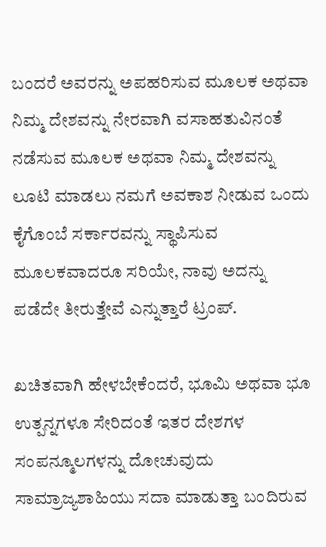ಬಂದರೆ ಅವರನ್ನು ಅಪಹರಿಸುವ ಮೂಲಕ ಅಥವಾ ನಿಮ್ಮ ದೇಶವನ್ನು ನೇರವಾಗಿ ವಸಾಹತುವಿನಂತೆ ನಡೆಸುವ ಮೂಲಕ ಅಥವಾ ನಿಮ್ಮ ದೇಶವನ್ನು ಲೂಟಿ ಮಾಡಲು ನಮಗೆ ಅವಕಾಶ ನೀಡುವ ಒಂದು ಕೈಗೊಂಬೆ ಸರ್ಕಾರವನ್ನು ಸ್ಥಾಪಿಸುವ ಮೂಲಕವಾದರೂ ಸರಿಯೇ, ನಾವು ಅದನ್ನು ಪಡೆದೇ ತೀರುತ್ತೇವೆ ಎನ್ನುತ್ತಾರೆ ಟ್ರಂಪ್.

ಖಚಿತವಾಗಿ ಹೇಳಬೇಕೆಂದರೆ, ಭೂಮಿ ಅಥವಾ ಭೂ ಉತ್ಪನ್ನಗಳೂ ಸೇರಿದಂತೆ ಇತರ ದೇಶಗಳ ಸಂಪನ್ಮೂಲಗಳನ್ನು ದೋಚುವುದು ಸಾಮ್ರಾಜ್ಯಶಾಹಿಯು ಸದಾ ಮಾಡುತ್ತಾ ಬಂದಿರುವ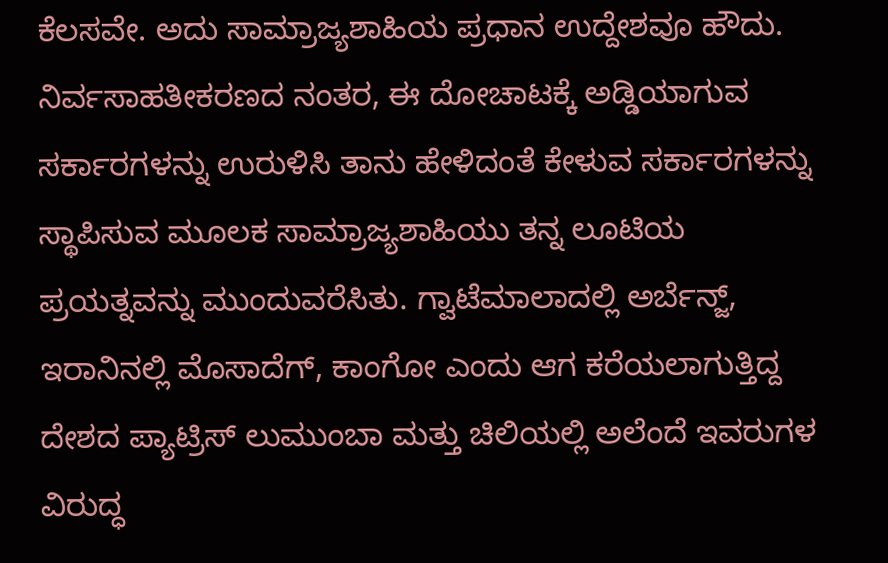ಕೆಲಸವೇ. ಅದು ಸಾಮ್ರಾಜ್ಯಶಾಹಿಯ ಪ್ರಧಾನ ಉದ್ದೇಶವೂ ಹೌದು. ನಿರ್ವಸಾಹತೀಕರಣದ ನಂತರ, ಈ ದೋಚಾಟಕ್ಕೆ ಅಡ್ಡಿಯಾಗುವ ಸರ್ಕಾರಗಳನ್ನು ಉರುಳಿಸಿ ತಾನು ಹೇಳಿದಂತೆ ಕೇಳುವ ಸರ್ಕಾರಗಳನ್ನು ಸ್ಥಾಪಿಸುವ ಮೂಲಕ ಸಾಮ್ರಾಜ್ಯಶಾಹಿಯು ತನ್ನ ಲೂಟಿಯ ಪ್ರಯತ್ನವನ್ನು ಮುಂದುವರೆಸಿತು. ಗ್ವಾಟೆಮಾಲಾದಲ್ಲಿ ಅರ್ಬೆನ್ಜ್, ಇರಾನಿನಲ್ಲಿ ಮೊಸಾದೆಗ್, ಕಾಂಗೋ ಎಂದು ಆಗ ಕರೆಯಲಾಗುತ್ತಿದ್ದ ದೇಶದ ಪ್ಯಾಟ್ರಿಸ್ ಲುಮುಂಬಾ ಮತ್ತು ಚಿಲಿಯಲ್ಲಿ ಅಲೆಂದೆ ಇವರುಗಳ ವಿರುದ್ಧ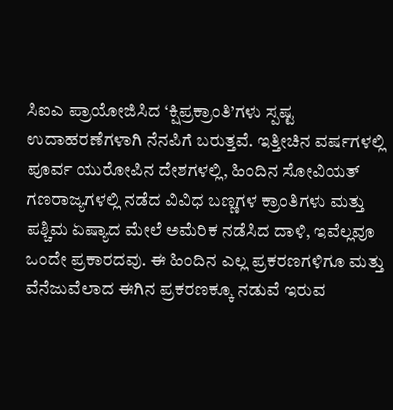ಸಿಐಎ ಪ್ರಾಯೋಜಿಸಿದ ‘ಕ್ಷಿಪ್ರಕ್ರಾಂತಿ’ಗಳು ಸ್ಪಷ್ಟ ಉದಾಹರಣೆಗಳಾಗಿ ನೆನಪಿಗೆ ಬರುತ್ತವೆ. ಇತ್ತೀಚಿನ ವರ್ಷಗಳಲ್ಲಿ ಪೂರ್ವ ಯುರೋಪಿನ ದೇಶಗಳಲ್ಲಿ, ಹಿಂದಿನ ಸೋವಿಯತ್ ಗಣರಾಜ್ಯಗಳಲ್ಲಿ ನಡೆದ ವಿವಿಧ ಬಣ್ಣಗಳ ಕ್ರಾಂತಿಗಳು ಮತ್ತು ಪಶ್ಚಿಮ ಏಷ್ಯಾದ ಮೇಲೆ ಅಮೆರಿಕ ನಡೆಸಿದ ದಾಳಿ, ಇವೆಲ್ಲವೂ ಒಂದೇ ಪ್ರಕಾರದವು. ಈ ಹಿಂದಿನ ಎಲ್ಲ ಪ್ರಕರಣಗಳಿಗೂ ಮತ್ತು ವೆನೆಜುವೆಲಾದ ಈಗಿನ ಪ್ರಕರಣಕ್ಕೂ ನಡುವೆ ಇರುವ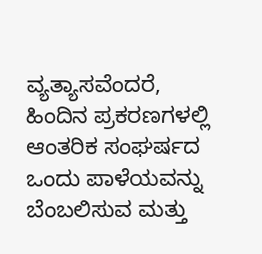ವ್ಯತ್ಯಾಸವೆಂದರೆ, ಹಿಂದಿನ ಪ್ರಕರಣಗಳಲ್ಲಿ ಆಂತರಿಕ ಸಂಘರ್ಷದ ಒಂದು ಪಾಳೆಯವನ್ನು ಬೆಂಬಲಿಸುವ ಮತ್ತು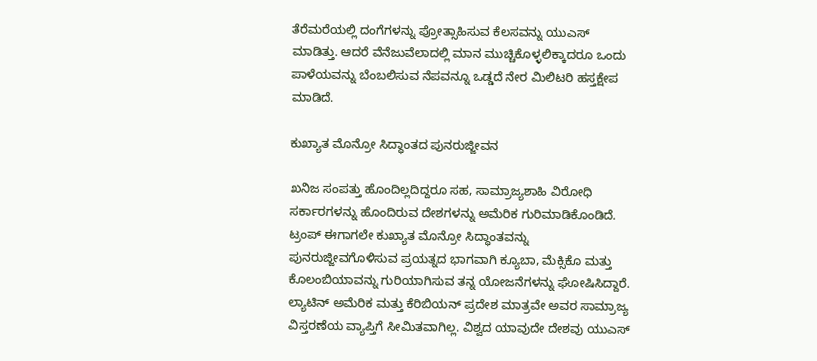ತೆರೆಮರೆಯಲ್ಲಿ ದಂಗೆಗಳನ್ನು ಪ್ರೋತ್ಸಾಹಿಸುವ ಕೆಲಸವನ್ನು ಯುಎಸ್ ಮಾಡಿತ್ತು. ಆದರೆ ವೆನೆಜುವೆಲಾದಲ್ಲಿ ಮಾನ ಮುಚ್ಚಿಕೊಳ್ಳಲಿಕ್ಕಾದರೂ ಒಂದು ಪಾಳೆಯವನ್ನು ಬೆಂಬಲಿಸುವ ನೆಪವನ್ನೂ ಒಡ್ಡದೆ ನೇರ ಮಿಲಿಟರಿ ಹಸ್ತಕ್ಷೇಪ ಮಾಡಿದೆ.

ಕುಖ್ಯಾತ ಮೊನ್ರೋ ಸಿದ್ಧಾಂತದ ಪುನರುಜ್ಜೀವನ

ಖನಿಜ ಸಂಪತ್ತು ಹೊಂದಿಲ್ಲದಿದ್ದರೂ ಸಹ, ಸಾಮ್ರಾಜ್ಯಶಾಹಿ ವಿರೋಧಿ ಸರ್ಕಾರಗಳನ್ನು ಹೊಂದಿರುವ ದೇಶಗಳನ್ನು ಅಮೆರಿಕ ಗುರಿಮಾಡಿಕೊಂಡಿದೆ. ಟ್ರಂಪ್ ಈಗಾಗಲೇ ಕುಖ್ಯಾತ ಮೊನ್ರೋ ಸಿದ್ಧಾಂತವನ್ನು ಪುನರುಜ್ಜೀವಗೊಳಿಸುವ ಪ್ರಯತ್ನದ ಭಾಗವಾಗಿ ಕ್ಯೂಬಾ, ಮೆಕ್ಸಿಕೊ ಮತ್ತು ಕೊಲಂಬಿಯಾವನ್ನು ಗುರಿಯಾಗಿಸುವ ತನ್ನ ಯೋಜನೆಗಳನ್ನು ಘೋಷಿಸಿದ್ದಾರೆ. ಲ್ಯಾಟಿನ್ ಅಮೆರಿಕ ಮತ್ತು ಕೆರಿಬಿಯನ್ ಪ್ರದೇಶ ಮಾತ್ರವೇ ಅವರ ಸಾಮ್ರಾಜ್ಯ ವಿಸ್ತರಣೆಯ ವ್ಯಾಪ್ತಿಗೆ ಸೀಮಿತವಾಗಿಲ್ಲ. ವಿಶ್ವದ ಯಾವುದೇ ದೇಶವು ಯುಎಸ್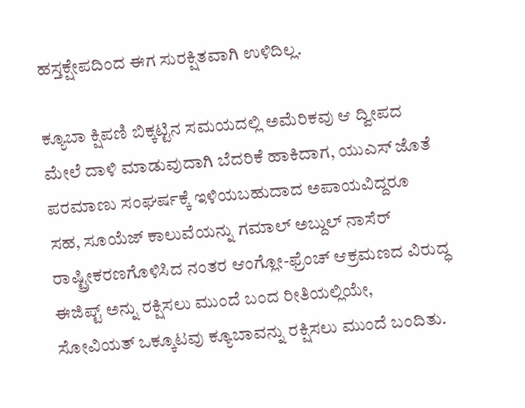ಹಸ್ತಕ್ಷೇಪದಿಂದ ಈಗ ಸುರಕ್ಷಿತವಾಗಿ ಉಳಿದಿಲ್ಲ.

ಕ್ಯೂಬಾ ಕ್ಷಿಪಣಿ ಬಿಕ್ಕಟ್ಟಿನ ಸಮಯದಲ್ಲಿ ಅಮೆರಿಕವು ಆ ದ್ವೀಪದ ಮೇಲೆ ದಾಳಿ ಮಾಡುವುದಾಗಿ ಬೆದರಿಕೆ ಹಾಕಿದಾಗ, ಯುಎಸ್ ಜೊತೆ ಪರಮಾಣು ಸಂಘರ್ಷಕ್ಕೆ ಇಳಿಯಬಹುದಾದ ಅಪಾಯವಿದ್ದರೂ ಸಹ, ಸೂಯೆಜ್ ಕಾಲುವೆಯನ್ನು ಗಮಾಲ್ ಅಬ್ದುಲ್ ನಾಸೆರ್ ರಾಷ್ಟ್ರೀಕರಣಗೊಳಿಸಿದ ನಂತರ ಆಂಗ್ಲೋ-ಫ್ರೆಂಚ್ ಆಕ್ರಮಣದ ವಿರುದ್ಧ ಈಜಿಪ್ಟ್ ಅನ್ನು ರಕ್ಷಿಸಲು ಮುಂದೆ ಬಂದ ರೀತಿಯಲ್ಲಿಯೇ, ಸೋವಿಯತ್ ಒಕ್ಕೂಟವು ಕ್ಯೂಬಾವನ್ನು ರಕ್ಷಿಸಲು ಮುಂದೆ ಬಂದಿತು.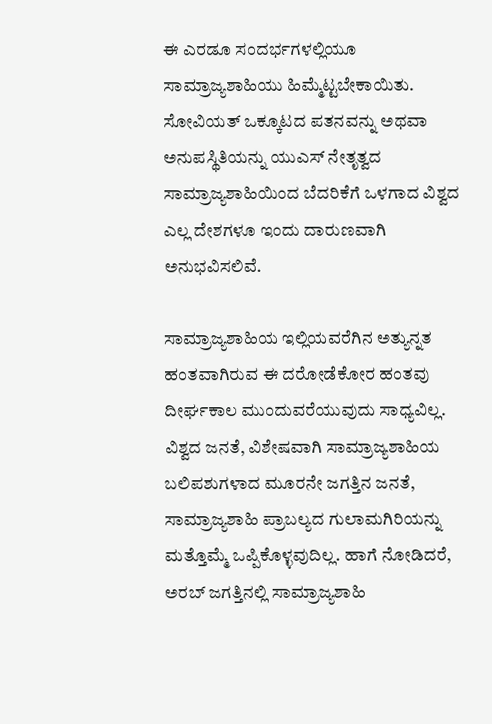ಈ ಎರಡೂ ಸಂದರ್ಭಗಳಲ್ಲಿಯೂ ಸಾಮ್ರಾಜ್ಯಶಾಹಿಯು ಹಿಮ್ಮೆಟ್ಟಬೇಕಾಯಿತು. ಸೋವಿಯತ್ ಒಕ್ಕೂಟದ ಪತನವನ್ನು ಅಥವಾ ಅನುಪಸ್ಥಿತಿಯನ್ನು ಯುಎಸ್ ನೇತೃತ್ವದ ಸಾಮ್ರಾಜ್ಯಶಾಹಿಯಿಂದ ಬೆದರಿಕೆಗೆ ಒಳಗಾದ ವಿಶ್ವದ ಎಲ್ಲ ದೇಶಗಳೂ ಇಂದು ದಾರುಣವಾಗಿ ಅನುಭವಿಸಲಿವೆ.

ಸಾಮ್ರಾಜ್ಯಶಾಹಿಯ ಇಲ್ಲಿಯವರೆಗಿನ ಅತ್ಯುನ್ನತ ಹಂತವಾಗಿರುವ ಈ ದರೋಡೆಕೋರ ಹಂತವು ದೀರ್ಘಕಾಲ ಮುಂದುವರೆಯುವುದು ಸಾಧ್ಯವಿಲ್ಲ. ವಿಶ್ವದ ಜನತೆ, ವಿಶೇಷವಾಗಿ ಸಾಮ್ರಾಜ್ಯಶಾಹಿಯ ಬಲಿಪಶುಗಳಾದ ಮೂರನೇ ಜಗತ್ತಿನ ಜನತೆ, ಸಾಮ್ರಾಜ್ಯಶಾಹಿ ಪ್ರಾಬಲ್ಯದ ಗುಲಾಮಗಿರಿಯನ್ನು ಮತ್ತೊಮ್ಮೆ ಒಪ್ಪಿಕೊಳ್ಳವುದಿಲ್ಲ. ಹಾಗೆ ನೋಡಿದರೆ, ಅರಬ್ ಜಗತ್ತಿನಲ್ಲಿ ಸಾಮ್ರಾಜ್ಯಶಾಹಿ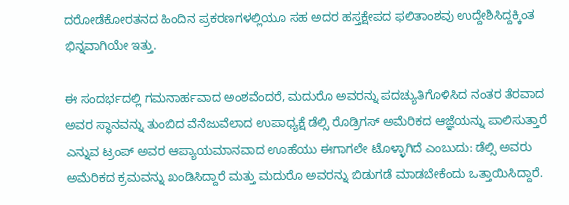ದರೋಡೆಕೋರತನದ ಹಿಂದಿನ ಪ್ರಕರಣಗಳಲ್ಲಿಯೂ ಸಹ ಅದರ ಹಸ್ತಕ್ಷೇಪದ ಫಲಿತಾಂಶವು ಉದ್ದೇಶಿಸಿದ್ದಕ್ಕಿಂತ ಭಿನ್ನವಾಗಿಯೇ ಇತ್ತು.

ಈ ಸಂದರ್ಭದಲ್ಲಿ ಗಮನಾರ್ಹವಾದ ಅಂಶವೆಂದರೆ, ಮದುರೊ ಅವರನ್ನು ಪದಚ್ಯುತಿಗೊಳಿಸಿದ ನಂತರ ತೆರವಾದ ಅವರ ಸ್ಥಾನವನ್ನು ತುಂಬಿದ ವೆನೆಜುವೆಲಾದ ಉಪಾಧ್ಯಕ್ಷೆ ಡೆಲ್ಸಿ ರೊಡ್ರಿಗಸ್ ಅಮೆರಿಕದ ಆಜ್ಞೆಯನ್ನು ಪಾಲಿಸುತ್ತಾರೆ ಎನ್ನುವ ಟ್ರಂಪ್ ಅವರ ಆಪ್ಯಾಯಮಾನವಾದ ಊಹೆಯು ಈಗಾಗಲೇ ಟೊಳ್ಳಾಗಿದೆ ಎಂಬುದು: ಡೆಲ್ಸಿ ಅವರು ಅಮೆರಿಕದ ಕ್ರಮವನ್ನು ಖಂಡಿಸಿದ್ದಾರೆ ಮತ್ತು ಮದುರೊ ಅವರನ್ನು ಬಿಡುಗಡೆ ಮಾಡಬೇಕೆಂದು ಒತ್ತಾಯಿಸಿದ್ದಾರೆ.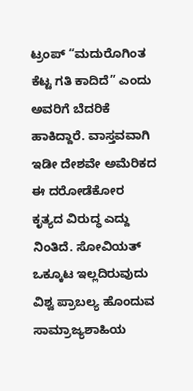ಟ್ರಂಪ್ “ಮದುರೊಗಿಂತ ಕೆಟ್ಟ ಗತಿ ಕಾದಿದೆ” ಎಂದು ಅವರಿಗೆ ಬೆದರಿಕೆ ಹಾಕಿದ್ದಾರೆ. ವಾಸ್ತವವಾಗಿ ಇಡೀ ದೇಶವೇ ಅಮೆರಿಕದ ಈ ದರೋಡೆಕೋರ ಕೃತ್ಯದ ವಿರುದ್ಧ ಎದ್ದು ನಿಂತಿದೆ. ಸೋವಿಯತ್ ಒಕ್ಕೂಟ ಇಲ್ಲದಿರುವುದು ವಿಶ್ವ ಪ್ರಾಬಲ್ಯ ಹೊಂದುವ ಸಾಮ್ರಾಜ್ಯಶಾಹಿಯ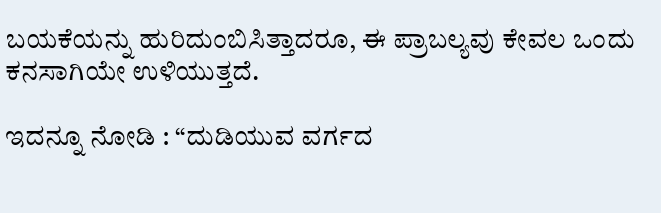ಬಯಕೆಯನ್ನು ಹುರಿದುಂಬಿಸಿತ್ತಾದರೂ, ಈ ಪ್ರಾಬಲ್ಯವು ಕೇವಲ ಒಂದು ಕನಸಾಗಿಯೇ ಉಳಿಯುತ್ತದೆ.

ಇದನ್ನೂ ನೋಡಿ : “ದುಡಿಯುವ ವರ್ಗದ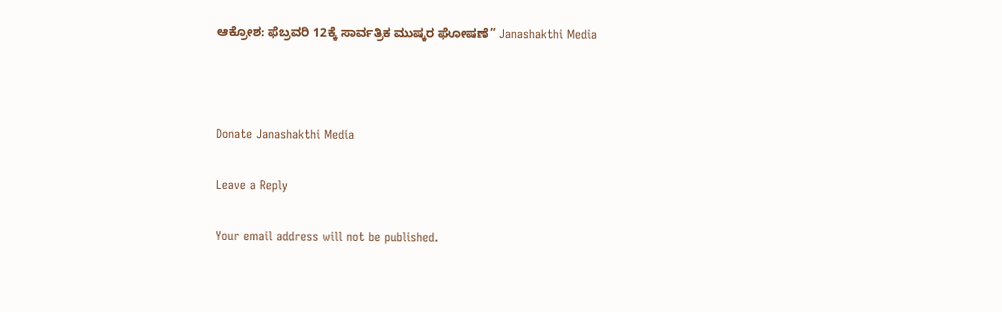ಆಕ್ರೋಶ: ಫೆಬ್ರವರಿ 12ಕ್ಕೆ ಸಾರ್ವತ್ರಿಕ ಮುಷ್ಕರ ಘೋಷಣೆ” Janashakthi Media



Donate Janashakthi Media

Leave a Reply

Your email address will not be published.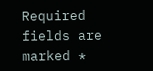Required fields are marked *